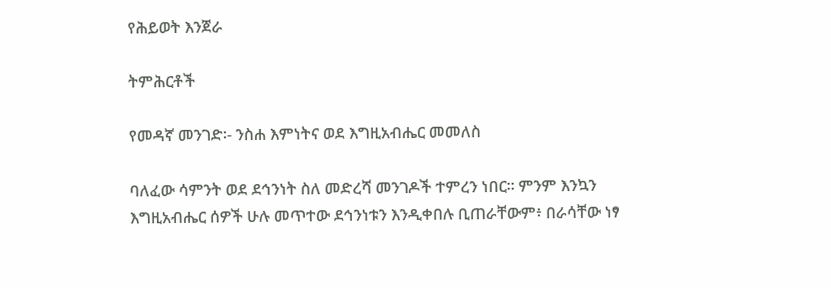የሕይወት እንጀራ

ትምሕርቶች

የመዳኛ መንገድ፡- ንስሐ እምነትና ወደ እግዚአብሔር መመለስ

ባለፈው ሳምንት ወደ ደኅንነት ስለ መድረሻ መንገዶች ተምረን ነበር። ምንም እንኳን እግዚአብሔር ሰዎች ሁሉ መጥተው ደኅንነቱን እንዲቀበሉ ቢጠራቸውም፥ በራሳቸው ነፃ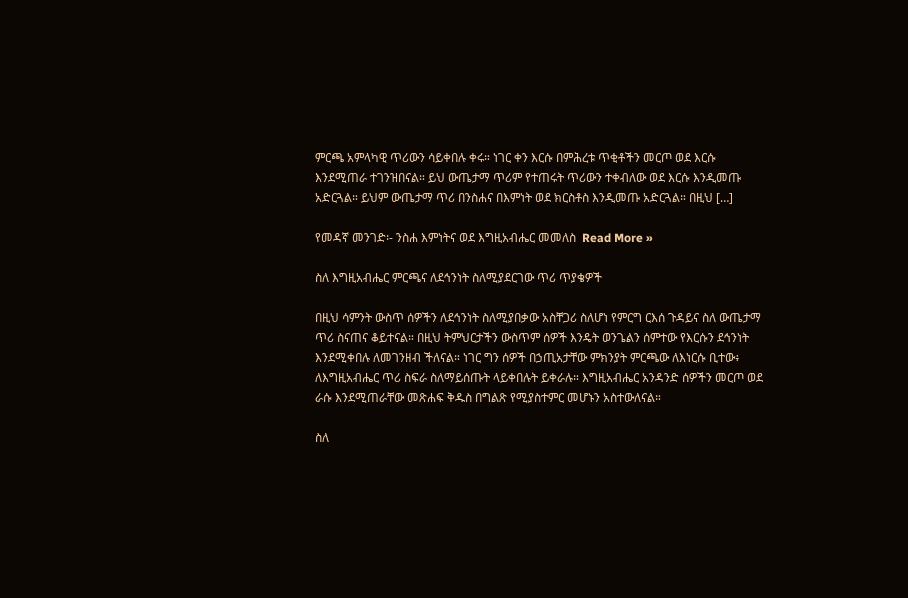ምርጫ አምላካዊ ጥሪውን ሳይቀበሉ ቀሩ። ነገር ቀን እርሱ በምሕረቱ ጥቂቶችን መርጦ ወደ እርሱ እንደሚጠራ ተገንዝበናል። ይህ ውጤታማ ጥሪም የተጠሩት ጥሪውን ተቀብለው ወደ እርሱ እንዲመጡ አድርጓል። ይህም ውጤታማ ጥሪ በንስሐና በእምነት ወደ ክርስቶስ እንዲመጡ አድርጓል። በዚህ […]

የመዳኛ መንገድ፡- ንስሐ እምነትና ወደ እግዚአብሔር መመለስ  Read More »

ስለ እግዚአብሔር ምርጫና ለደኅንነት ስለሚያደርገው ጥሪ ጥያቄዎች

በዚህ ሳምንት ውስጥ ሰዎችን ለደኅንነት ስለሚያበቃው አስቸጋሪ ስለሆነ የምርግ ርእሰ ጉዳይና ስለ ውጤታማ ጥሪ ስናጠና ቆይተናል። በዚህ ትምህርታችን ውስጥም ሰዎች እንዴት ወንጌልን ሰምተው የእርሱን ደኅንነት እንደሚቀበሉ ለመገንዘብ ችለናል። ነገር ግን ሰዎች በኃጢአታቸው ምክንያት ምርጫው ለእነርሱ ቢተው፥ ለእግዚአብሔር ጥሪ ስፍራ ስለማይሰጡት ላይቀበሉት ይቀራሉ። እግዚአብሔር አንዳንድ ሰዎችን መርጦ ወደ ራሱ እንደሚጠራቸው መጽሐፍ ቅዱስ በግልጽ የሚያስተምር መሆኑን አስተውለናል።

ስለ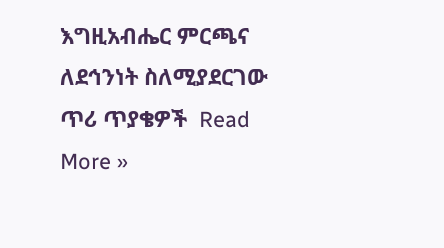እግዚአብሔር ምርጫና ለደኅንነት ስለሚያደርገው ጥሪ ጥያቄዎች  Read More »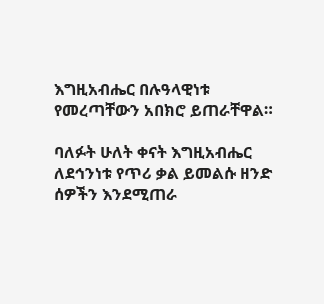እግዚአብሔር በሉዓላዊነቱ የመረጣቸውን አበክሮ ይጠራቸዋል።

ባለፉት ሁለት ቀናት እግዚአብሔር ለደኅንነቱ የጥሪ ቃል ይመልሱ ዘንድ ሰዎችን እንደሚጠራ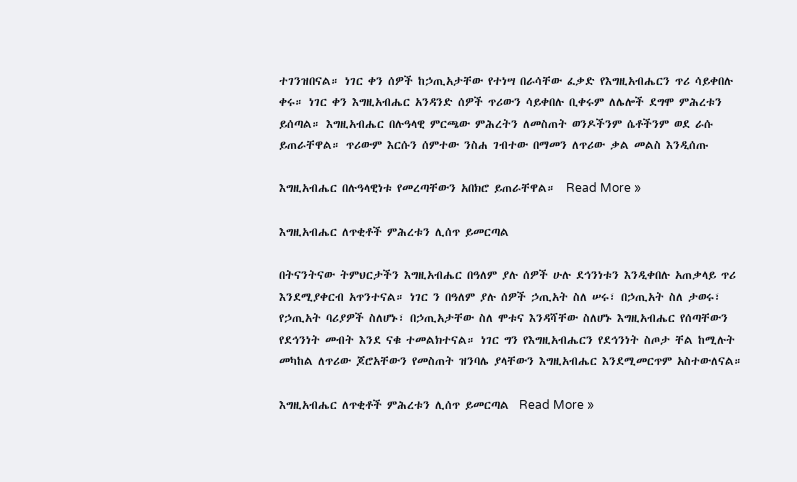ተገንዝበናል። ነገር ቀን ሰዎች ከኃጢአታቸው የተነሣ በራሳቸው ፈቃድ የእግዚአብሔርን ጥሪ ሳይቀበሉ ቀሩ። ነገር ቀን እግዚአብሔር አንዳንድ ሰዎች ጥሪውን ሳይቀበሉ ቢቀሩም ለሌሎች ደግሞ ምሕረቱን ይሰጣል። እግዚአብሔር በሉዓላዊ ምርጫው ምሕረትን ለመስጠት ወንዶችንም ሴቶችንም ወደ ራሱ ይጠራቸዋል። ጥሪውም እርሱን ሰምተው ንስሐ ገብተው በማመን ለጥሪው ቃል መልስ እንዲሰጡ

እግዚአብሔር በሉዓላዊነቱ የመረጣቸውን አበክሮ ይጠራቸዋል።  Read More »

እግዚአብሔር ለጥቂቶች ምሕረቱን ሊሰጥ ይመርጣል

በትናንትናው ትምህርታችን እግዚአብሔር በዓለም ያሉ ሰዎች ሁሉ ደኅንነቱን እንዲቀበሉ አጠቃላይ ጥሪ እንደሚያቀርብ አጥንተናል። ነገር ን በዓለም ያሉ ሰዎች ኃጢአት ስለ ሠሩ፣ በኃጢአት ስለ ታወሩ፣ የኃጢአት ባሪያዎች ስለሆኑ፣ በኃጢአታቸው ስለ ሞቱና እንዳሻቸው ስለሆኑ እግዚአብሔር የሰጣቸውን የደኅንነት መብት እንደ ናቁ ተመልክተናል። ነገር ግን የእግዚአብሔርን የደኅንነት ስጦታ ቸል ከሚሉት መካከል ለጥሪው ጆሮአቸውን የመስጠት ዝንባሌ ያላቸውን እግዚአብሔር እንደሚመርጥም አስተውለናል።

እግዚአብሔር ለጥቂቶች ምሕረቱን ሊሰጥ ይመርጣል  Read More »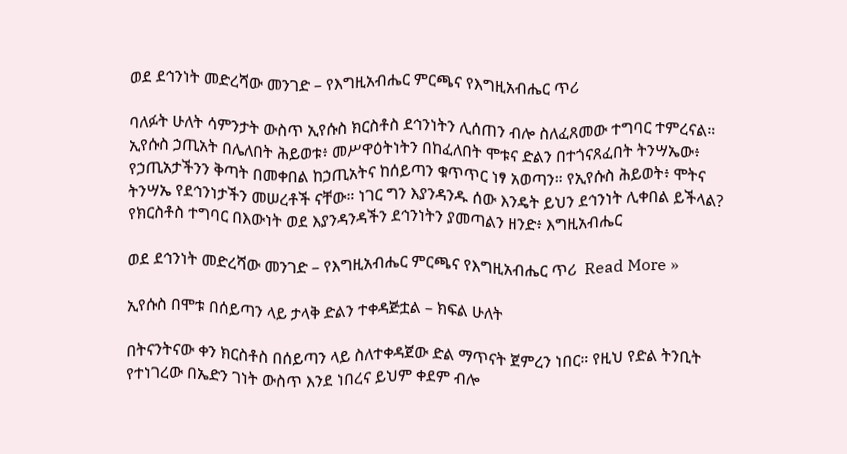ወደ ደኅንነት መድረሻው መንገድ – የእግዚአብሔር ምርጫና የእግዚአብሔር ጥሪ

ባለፉት ሁለት ሳምንታት ውስጥ ኢየሱስ ክርስቶስ ደኅንነትን ሊሰጠን ብሎ ስለፈጸመው ተግባር ተምረናል። ኢየሱስ ኃጢአት በሌለበት ሕይወቱ፥ መሥዋዕትነትን በከፈለበት ሞቱና ድልን በተጎናጸፈበት ትንሣኤው፥ የኃጢአታችንን ቅጣት በመቀበል ከኃጢአትና ከሰይጣን ቁጥጥር ነፃ አወጣን። የኢየሱስ ሕይወት፥ ሞትና ትንሣኤ የደኅንነታችን መሠረቶች ናቸው። ነገር ግን እያንዳንዱ ሰው እንዴት ይህን ደኅንነት ሊቀበል ይችላል? የክርስቶስ ተግባር በእውነት ወደ እያንዳንዳችን ደኅንነትን ያመጣልን ዘንድ፥ እግዚአብሔር

ወደ ደኅንነት መድረሻው መንገድ – የእግዚአብሔር ምርጫና የእግዚአብሔር ጥሪ  Read More »

ኢየሱስ በሞቱ በሰይጣን ላይ ታላቅ ድልን ተቀዳጅቷል – ክፍል ሁለት

በትናንትናው ቀን ክርስቶስ በሰይጣን ላይ ስለተቀዳጀው ድል ማጥናት ጀምረን ነበር። የዚህ የድል ትንቢት የተነገረው በኤድን ገነት ውስጥ እንደ ነበረና ይህም ቀደም ብሎ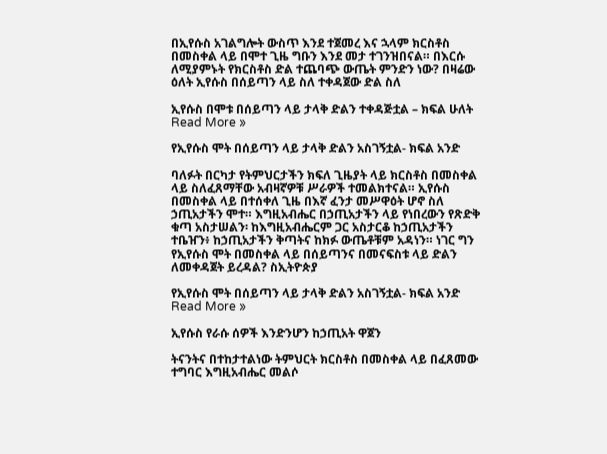በኢየሱስ አገልግሎት ውስጥ እንደ ተጀመረ እና ኋላም ክርስቶስ በመስቀል ላይ በሞተ ጊዜ ግቡን እንደ መታ ተገንዝበናል። በእርሱ ለሚያምኑት የክርስቶስ ድል ተጨባጭ ውጤት ምንድን ነው? በዛሬው ዕለት ኢየሱስ በሰይጣን ላይ ስለ ተቀዳጀው ድል ስለ

ኢየሱስ በሞቱ በሰይጣን ላይ ታላቅ ድልን ተቀዳጅቷል – ክፍል ሁለት  Read More »

የኢየሱስ ሞት በሰይጣን ላይ ታላቅ ድልን አስገኝቷል- ክፍል አንድ

ባለፉት በርካታ የትምህርታችን ክፍለ ጊዜያት ላይ ክርስቶስ በመስቀል ላይ ስለፈጸማቸው አብዛኛዎቹ ሥራዎች ተመልክተናል። ኢየሱስ በመስቀል ላይ በተሰቀለ ጊዜ በእኛ ፈንታ መሥዋዕት ሆኖ ስለ ኃጢአታችን ሞተ። እግዚአብሔር በኃጢአታችን ላይ የነበረውን የጽድቅ ቁጣ አስታሠልን፡ ከእግዚአብሔርም ጋር አስታርቆ ከኃጢአታችን ተቤዠን፥ ከኃጢአታችን ቅጣትና ከክፉ ውጤቶቹም አዳነን። ነገር ግን የኢየሱስ ሞት በመስቀል ላይ በሰይጣንና በመናፍስቱ ላይ ድልን ለመቀዳጀት ይረዳል? ስኢትዮጵያ

የኢየሱስ ሞት በሰይጣን ላይ ታላቅ ድልን አስገኝቷል- ክፍል አንድ  Read More »

ኢየሱስ የራሱ ሰዎች እንድንሆን ከኃጢአት ዋጀን

ትናንትና በተከታተልነው ትምህርት ክርስቶስ በመስቀል ላይ በፈጸመው ተግባር እግዚአብሔር መልሶ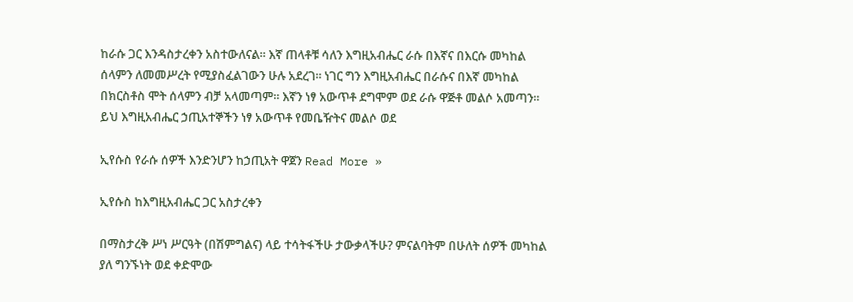ከራሱ ጋር እንዳስታረቀን አስተውለናል። እኛ ጠላቶቹ ሳለን እግዚአብሔር ራሱ በእኛና በእርሱ መካከል ሰላምን ለመመሥረት የሚያስፈልገውን ሁሉ አደረገ። ነገር ግን እግዚአብሔር በራሱና በእኛ መካከል በክርስቶስ ሞት ሰላምን ብቻ አላመጣም። እኛን ነፃ አውጥቶ ደግሞም ወደ ራሱ ዋጅቶ መልሶ አመጣን። ይህ እግዚአብሔር ኃጢአተኞችን ነፃ አውጥቶ የመቤዥትና መልሶ ወደ

ኢየሱስ የራሱ ሰዎች እንድንሆን ከኃጢአት ዋጀን Read More »

ኢየሱስ ከእግዚአብሔር ጋር አስታረቀን

በማስታረቅ ሥነ ሥርዓት (በሽምግልና) ላይ ተሳትፋችሁ ታውቃላችሁ? ምናልባትም በሁለት ሰዎች መካከል ያለ ግንኙነት ወደ ቀድሞው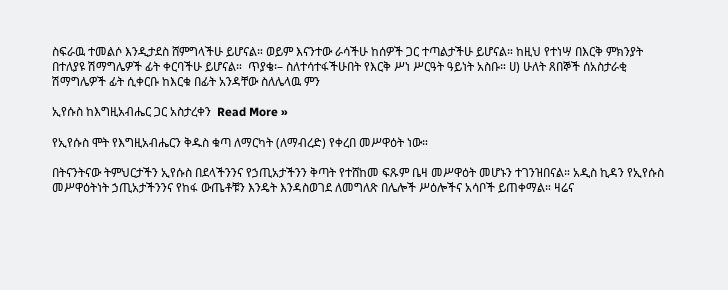ስፍራዉ ተመልሶ እንዲታደስ ሸምግላችሁ ይሆናል። ወይም እናንተው ራሳችሁ ከሰዎች ጋር ተጣልታችሁ ይሆናል። ከዚህ የተነሣ በእርቅ ምክንያት በተለያዩ ሽማግሌዎች ፊት ቀርባችሁ ይሆናል።  ጥያቄ፡– ስለተሳተፋችሁበት የእርቅ ሥነ ሥርዓት ዓይነት አስቡ። ሀ) ሁለት ጸበኞች ሰአስታራቂ ሽማግሌዎች ፊት ሲቀርቡ ከእርቁ በፊት አንዳቸው ስለሌላዉ ምን

ኢየሱስ ከእግዚአብሔር ጋር አስታረቀን  Read More »

የኢየሱስ ሞት የእግዚአብሔርን ቅዱስ ቁጣ ለማርካት (ለማብረድ) የቀረበ መሥዋዕት ነው።

በትናንትናው ትምህርታችን ኢየሱስ በደላችንንና የኃጢአታችንን ቅጣት የተሸከመ ፍጹም ቤዛ መሥዋዕት መሆኑን ተገንዝበናል። አዲስ ኪዳን የኢየሱስ መሥዋዕትነት ኃጢአታችንንና የከፋ ውጤቶቹን እንዴት እንዳስወገደ ለመግለጽ በሌሎች ሥዕሎችና አሳቦች ይጠቀማል። ዛሬና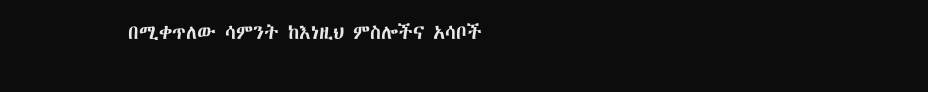በሚቀጥለው ሳምንት ከእነዚህ ምስሎችና አሳቦች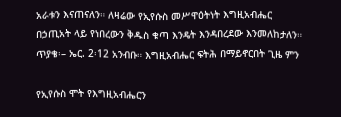አራቱን እናጠናለን። ለዛሬው የኢየሱስ መሥዋዕትነት እግዚአብሔር በኃጢአት ላይ የነበረውን ቅዱስ ቁጣ እንዴት እንዳበረደው እንመለከታለን።  ጥያቄ፡– ኤር. 2፡12 አንብቡ። እግዚአብሔር ፍትሕ በማይኖርበት ጊዜ ምን

የኢየሱስ ሞት የእግዚአብሔርን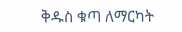ቅዱስ ቁጣ ለማርካት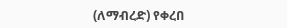(ለማብረድ) የቀረበ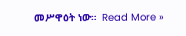መሥዋዕት ነው።  Read More »